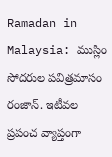Ramadan in Malaysia: ముస్లిం సోదరుల పవిత్రమాసం రంజాన్. ఇటీవల ప్రపంచ వ్యాప్తంగా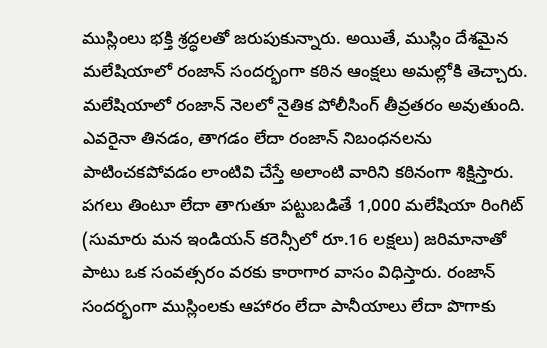ముస్లింలు భక్తి శ్రద్ధలతో జరుపుకున్నారు. అయితే, ముస్లిం దేశమైన మలేషియాలో రంజాన్ సందర్భంగా కఠిన ఆంక్షలు అమల్లోకి తెచ్చారు. మలేషియాలో రంజాన్ నెలలో నైతిక పోలీసింగ్ తీవ్రతరం అవుతుంది. ఎవరైనా తినడం, తాగడం లేదా రంజాన్ నిబంధనలను పాటించకపోవడం లాంటివి చేస్తే అలాంటి వారిని కఠినంగా శిక్షిస్తారు. పగలు తింటూ లేదా తాగుతూ పట్టుబడితే 1,000 మలేషియా రింగిట్ (సుమారు మన ఇండియన్ కరెన్సీలో రూ.16 లక్షలు) జరిమానాతో పాటు ఒక సంవత్సరం వరకు కారాగార వాసం విధిస్తారు. రంజాన్ సందర్భంగా ముస్లింలకు ఆహారం లేదా పానీయాలు లేదా పొగాకు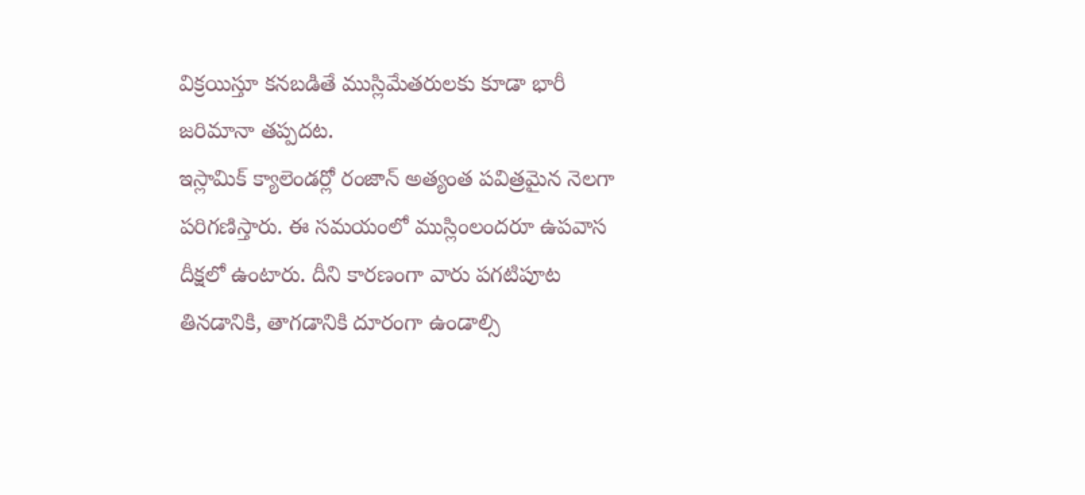విక్రయిస్తూ కనబడితే ముస్లిమేతరులకు కూడా భారీ జరిమానా తప్పదట.
ఇస్లామిక్ క్యాలెండర్లో రంజాన్ అత్యంత పవిత్రమైన నెలగా పరిగణిస్తారు. ఈ సమయంలో ముస్లింలందరూ ఉపవాస దీక్షలో ఉంటారు. దీని కారణంగా వారు పగటిపూట తినడానికి, తాగడానికి దూరంగా ఉండాల్సి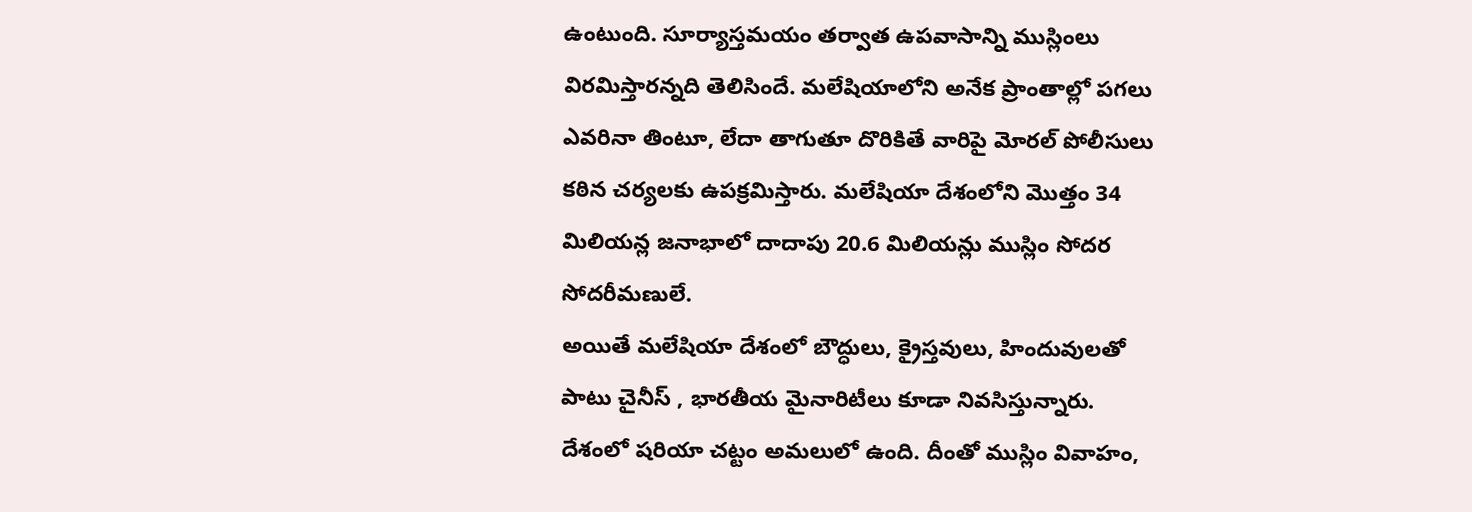ఉంటుంది. సూర్యాస్తమయం తర్వాత ఉపవాసాన్ని ముస్లింలు విరమిస్తారన్నది తెలిసిందే. మలేషియాలోని అనేక ప్రాంతాల్లో పగలు ఎవరినా తింటూ, లేదా తాగుతూ దొరికితే వారిపై మోరల్ పోలీసులు కఠిన చర్యలకు ఉపక్రమిస్తారు. మలేషియా దేశంలోని మొత్తం 34 మిలియన్ల జనాభాలో దాదాపు 20.6 మిలియన్లు ముస్లిం సోదర సోదరీమణులే.
అయితే మలేషియా దేశంలో బౌద్ధులు, క్రైస్తవులు, హిందువులతో పాటు చైనీస్ , భారతీయ మైనారిటీలు కూడా నివసిస్తున్నారు. దేశంలో షరియా చట్టం అమలులో ఉంది. దీంతో ముస్లిం వివాహం,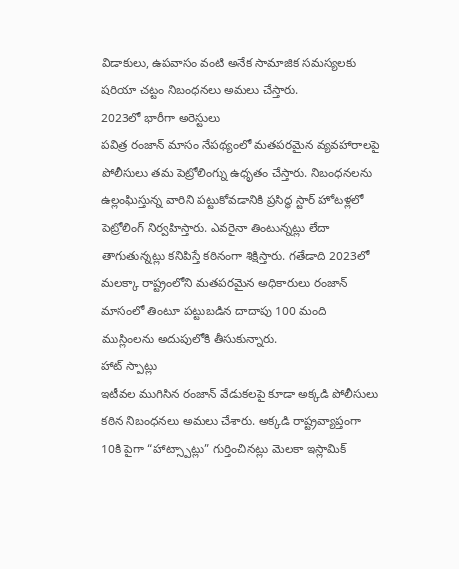విడాకులు, ఉపవాసం వంటి అనేక సామాజిక సమస్యలకు షరియా చట్టం నిబంధనలు అమలు చేస్తారు.
2023లో భారీగా అరెస్టులు
పవిత్ర రంజాన్ మాసం నేపథ్యంలో మతపరమైన వ్యవహారాలపై పోలీసులు తమ పెట్రోలింగ్ను ఉధృతం చేస్తారు. నిబంధనలను ఉల్లంఘిస్తున్న వారిని పట్టుకోవడానికి ప్రసిద్ధ స్టార్ హోటళ్లలో పెట్రోలింగ్ నిర్వహిస్తారు. ఎవరైనా తింటున్నట్లు లేదా తాగుతున్నట్లు కనిపిస్తే కఠినంగా శిక్షిస్తారు. గతేడాది 2023లో మలక్కా రాష్ట్రంలోని మతపరమైన అధికారులు రంజాన్ మాసంలో తింటూ పట్టుబడిన దాదాపు 100 మంది ముస్లింలను అదుపులోకి తీసుకున్నారు.
హాట్ స్పాట్లు
ఇటీవల ముగిసిన రంజాన్ వేడుకలపై కూడా అక్కడి పోలీసులు కఠిన నిబంధనలు అమలు చేశారు. అక్కడి రాష్ట్రవ్యాప్తంగా 10కి పైగా “హాట్స్పాట్లు” గుర్తించినట్లు మెలకా ఇస్లామిక్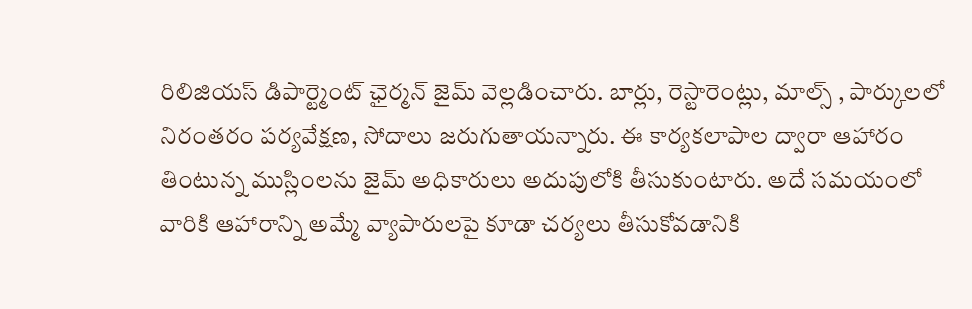రిలిజియస్ డిపార్ట్మెంట్ ఛైర్మన్ జైమ్ వెల్లడించారు. బార్లు, రెస్టారెంట్లు, మాల్స్ , పార్కులలో నిరంతరం పర్యవేక్షణ, సోదాలు జరుగుతాయన్నారు. ఈ కార్యకలాపాల ద్వారా ఆహారం తింటున్న ముస్లింలను జైమ్ అధికారులు అదుపులోకి తీసుకుంటారు. అదే సమయంలో వారికి ఆహారాన్ని అమ్మే వ్యాపారులపై కూడా చర్యలు తీసుకోవడానికి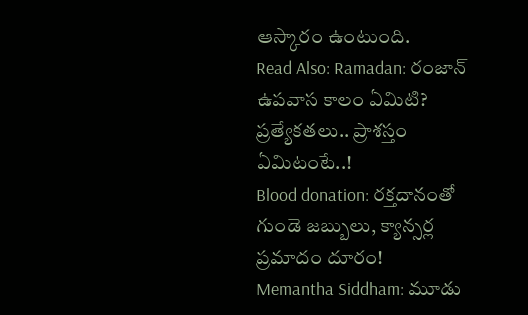ఆస్కారం ఉంటుంది.
Read Also: Ramadan: రంజాన్ ఉపవాస కాలం ఏమిటి? ప్రత్యేకతలు.. ప్రాశస్తం ఏమిటంటే..!
Blood donation: రక్తదానంతో గుండె జబ్బులు, క్యాన్సర్ల ప్రమాదం దూరం!
Memantha Siddham: మూడు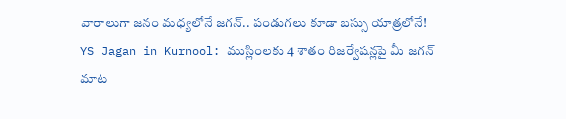వారాలుగా జనం మధ్యలోనే జగన్.. పండుగలు కూడా బస్సు యాత్రలోనే!
YS Jagan in Kurnool: ముస్లింలకు 4 శాతం రిజర్వేషన్లపై మీ జగన్ మాట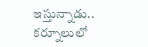ఇస్తున్నాడు.. కర్నూలులో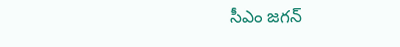సీఎం జగన్